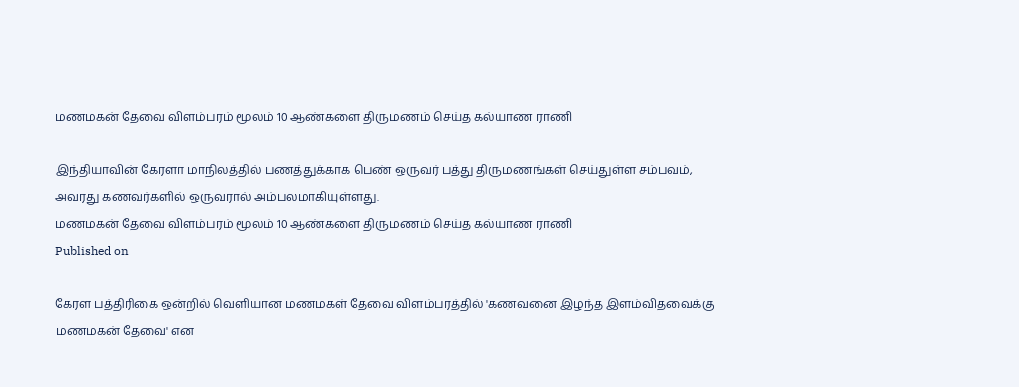மணமகன் தேவை விளம்பரம் மூலம் 10 ஆண்களை திருமணம் செய்த கல்யாண ராணி

இந்தியாவின் கேரளா மாநிலத்தில் பணத்துக்காக பெண் ஒருவர் பத்து திருமணங்கள் செய்துள்ள சம்பவம், அவரது கணவர்களில் ஒருவரால் அம்பலமாகியுள்ளது.
மணமகன் தேவை விளம்பரம் மூலம் 10 ஆண்களை திருமணம் செய்த கல்யாண ராணி
Published on

கேரள பத்திரிகை ஒன்றில் வெளியான மணமகள் தேவை விளம்பரத்தில் 'கணவனை இழந்த இளம்விதவைக்கு மணமகன் தேவை' என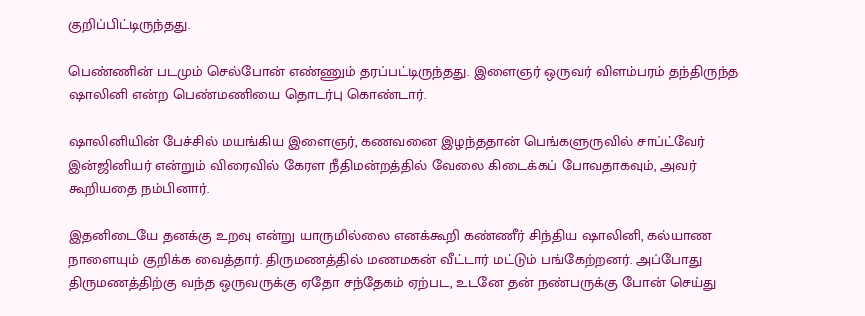குறிப்பிட்டிருந்தது.

பெண்ணின் படமும் செல்போன் எண்ணும் தரப்பட்டிருந்தது. இளைஞர் ஒருவர் விளம்பரம் தந்திருந்த ஷாலினி என்ற பெண்மணியை தொடர்பு கொண்டார்.

ஷாலினியின் பேச்சில் மயங்கிய இளைஞர், கணவனை இழந்ததான் பெங்களுருவில் சாப்ட்வேர் இன்ஜினியர் என்றும் விரைவில் கேரள நீதிமன்றத்தில் வேலை கிடைக்கப் போவதாகவும், அவர் கூறியதை நம்பினார்.

இதனிடையே தனக்கு உறவு என்று யாருமில்லை எனக்கூறி கண்ணீர் சிந்திய ஷாலினி, கல்யாண நாளையும் குறிக்க வைத்தார். திருமணத்தில் மணமகன் வீட்டார் மட்டும் பங்கேற்றனர். அப்போது திருமணத்திற்கு வந்த ஒருவருக்கு ஏதோ சந்தேகம் ஏற்பட, உடனே தன் நண்பருக்கு போன் செய்து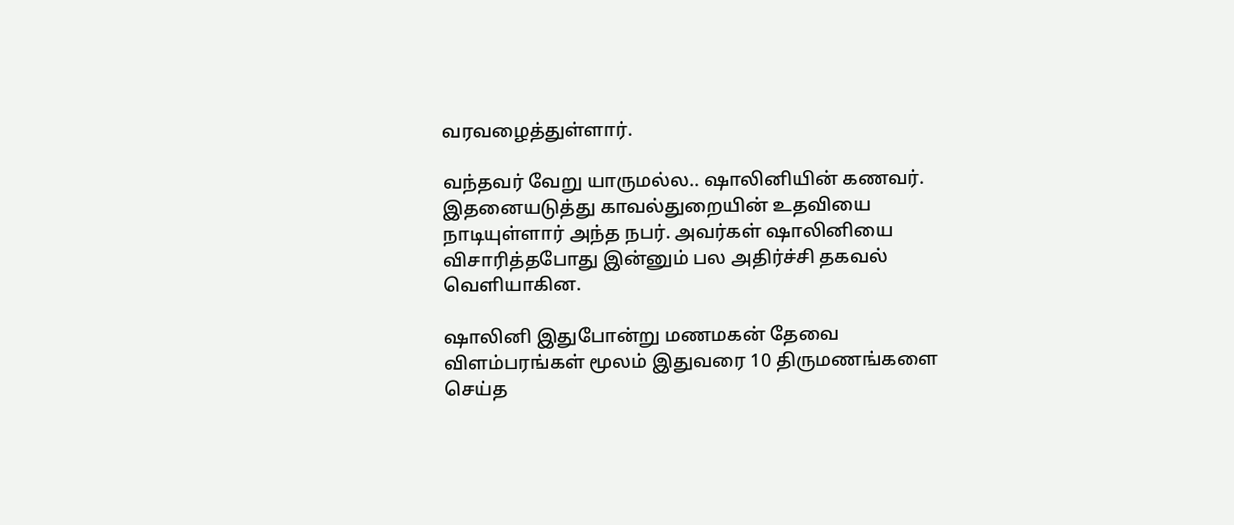வரவழைத்துள்ளார்.

வந்தவர் வேறு யாருமல்ல.. ஷாலினியின் கணவர். இதனையடுத்து காவல்துறையின் உதவியை நாடியுள்ளார் அந்த நபர். அவர்கள் ஷாலினியை விசாரித்தபோது இன்னும் பல அதிர்ச்சி தகவல் வெளியாகின.

ஷாலினி இதுபோன்று மணமகன் தேவை விளம்பரங்கள் மூலம் இதுவரை 10 திருமணங்களை செய்த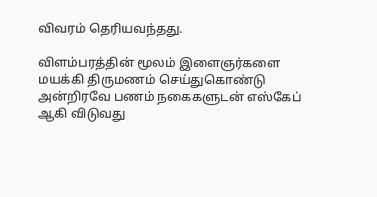விவரம் தெரியவந்தது.

விளம்பரத்தின் மூலம் இளைஞர்களை மயக்கி திருமணம் செய்துகொண்டு அன்றிரவே பணம் நகைகளுடன் எஸ்கேப் ஆகி விடுவது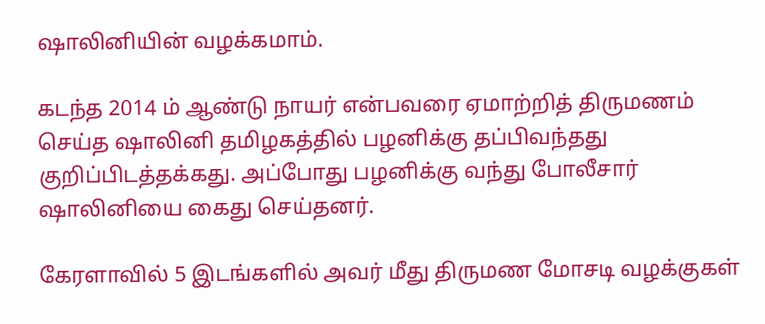ஷாலினியின் வழக்கமாம்.

கடந்த 2014 ம் ஆண்டு நாயர் என்பவரை ஏமாற்றித் திருமணம் செய்த ஷாலினி தமிழகத்தில் பழனிக்கு தப்பிவந்தது குறிப்பிடத்தக்கது. அப்போது பழனிக்கு வந்து போலீசார் ஷாலினியை கைது செய்தனர்.

கேரளாவில் 5 இடங்களில் அவர் மீது திருமண மோசடி வழக்குகள்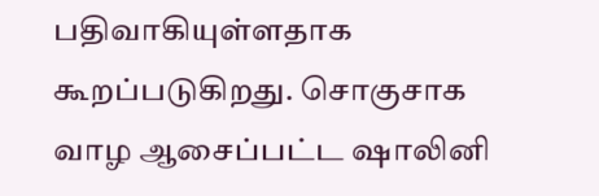பதிவாகியுள்ளதாக கூறப்படுகிறது. சொகுசாக வாழ ஆசைப்பட்ட ஷாலினி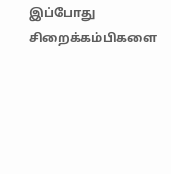இப்போது சிறைக்கம்பிகளை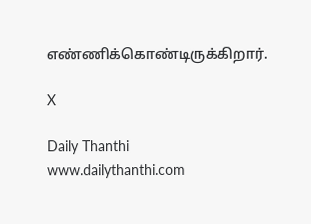எண்ணிக்கொண்டிருக்கிறார்.

X

Daily Thanthi
www.dailythanthi.com